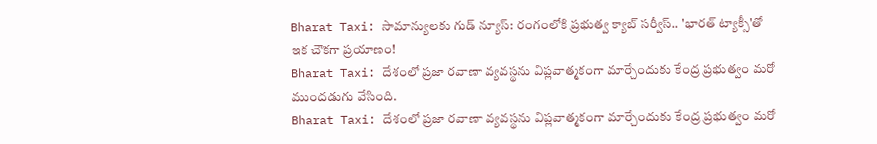Bharat Taxi: సామాన్యులకు గుడ్ న్యూస్: రంగంలోకి ప్రభుత్వ క్యాబ్ సర్వీస్.. 'భారత్ ట్యాక్సీ'తో ఇక చౌకగా ప్రయాణం!
Bharat Taxi: దేశంలో ప్రజా రవాణా వ్యవస్థను విప్లవాత్మకంగా మార్చేందుకు కేంద్ర ప్రభుత్వం మరో ముందడుగు వేసింది.
Bharat Taxi: దేశంలో ప్రజా రవాణా వ్యవస్థను విప్లవాత్మకంగా మార్చేందుకు కేంద్ర ప్రభుత్వం మరో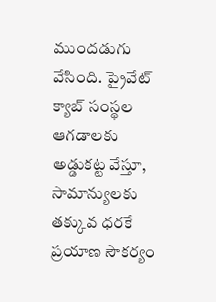ముందడుగు వేసింది. ప్రైవేట్ క్యాబ్ సంస్థల ఆగడాలకు అడ్డుకట్ట వేస్తూ, సామాన్యులకు తక్కువ ధరకే ప్రయాణ సౌకర్యం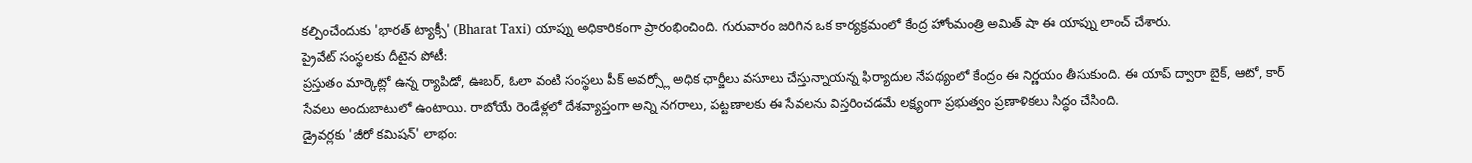కల్పించేందుకు 'భారత్ ట్యాక్సీ' (Bharat Taxi) యాప్ను అధికారికంగా ప్రారంభించింది. గురువారం జరిగిన ఒక కార్యక్రమంలో కేంద్ర హోంమంత్రి అమిత్ షా ఈ యాప్ను లాంచ్ చేశారు.
ప్రైవేట్ సంస్థలకు దీటైన పోటీ:
ప్రస్తుతం మార్కెట్లో ఉన్న ర్యాపిడో, ఊబర్, ఓలా వంటి సంస్థలు పీక్ అవర్స్లో అధిక ఛార్జీలు వసూలు చేస్తున్నాయన్న ఫిర్యాదుల నేపథ్యంలో కేంద్రం ఈ నిర్ణయం తీసుకుంది. ఈ యాప్ ద్వారా బైక్, ఆటో, కార్ సేవలు అందుబాటులో ఉంటాయి. రాబోయే రెండేళ్లలో దేశవ్యాప్తంగా అన్ని నగరాలు, పట్టణాలకు ఈ సేవలను విస్తరించడమే లక్ష్యంగా ప్రభుత్వం ప్రణాళికలు సిద్ధం చేసింది.
డ్రైవర్లకు 'జీరో కమిషన్' లాభం: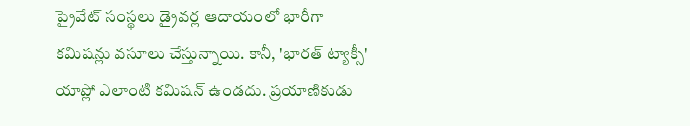ప్రైవేట్ సంస్థలు డ్రైవర్ల ఆదాయంలో భారీగా కమిషన్లు వసూలు చేస్తున్నాయి. కానీ, 'భారత్ ట్యాక్సీ' యాప్లో ఎలాంటి కమిషన్ ఉండదు. ప్రయాణికుడు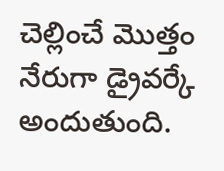చెల్లించే మొత్తం నేరుగా డ్రైవర్కే అందుతుంది.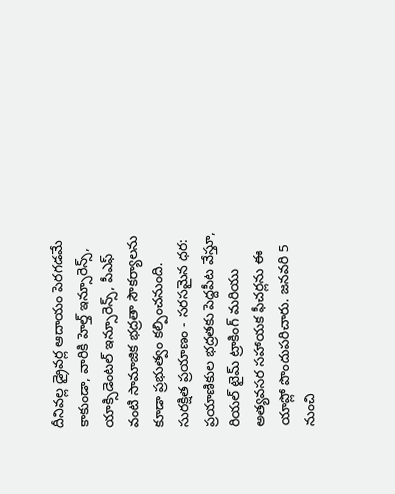దీనివల్ల డ్రైవర్ల ఆదాయం పెరగడమే కాకుండా, వారికి హెల్త్ ఇన్సూరెన్స్, యాక్సిడెంటల్ ఇన్సూరెన్స్, పీఎఫ్ వంటి సామాజిక భద్రతా సౌకర్యాలను కూడా ప్రభుత్వం కల్పించనుంది.
సురక్షిత ప్రయాణం - సరసమైన ధర:
ప్రయాణికుల భద్రతకు పెద్దపీట వేస్తూ, రియల్ టైమ్ ట్రాకింగ్ మరియు అత్యవసర సహాయక ఫీచర్లను ఈ యాప్లో పొందుపరిచారు. జనవరి 5 నుంచి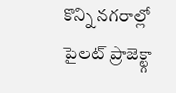కొన్ని నగరాల్లో పైలట్ ప్రాజెక్ట్గా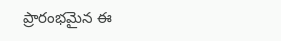ప్రారంభమైన ఈ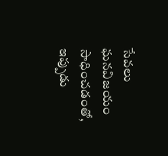సేవలు ఘనవిజయం సాధించడంతో, ఇప్పుడు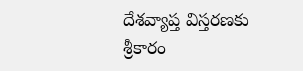దేశవ్యాప్త విస్తరణకు శ్రీకారం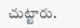చుట్టారు.